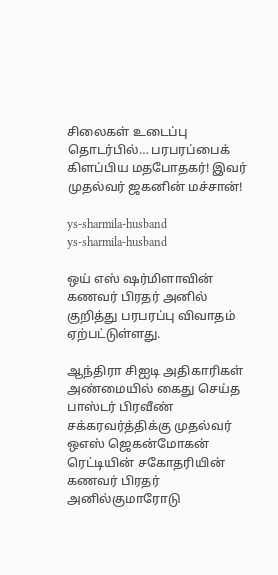சிலைகள் உடைப்பு தொடர்பில்… பரபரப்பைக் கிளப்பிய மதபோதகர்! இவர் முதல்வர் ஜகனின் மச்சான்!

ys-sharmila-husband
ys-sharmila-husband

ஒய் எஸ் ஷர்மிளாவின் கணவர் பிரதர் அனில் குறித்து பரபரப்பு விவாதம் ஏற்பட்டுள்ளது.

ஆந்திரா சிஐடி அதிகாரிகள் அண்மையில் கைது செய்த பாஸ்டர் பிரவீண் சக்கரவர்த்திக்கு முதல்வர் ஒஎஸ் ஜெகன்மோகன் ரெட்டியின் சகோதரியின் கணவர் பிரதர் அனில்குமாரோடு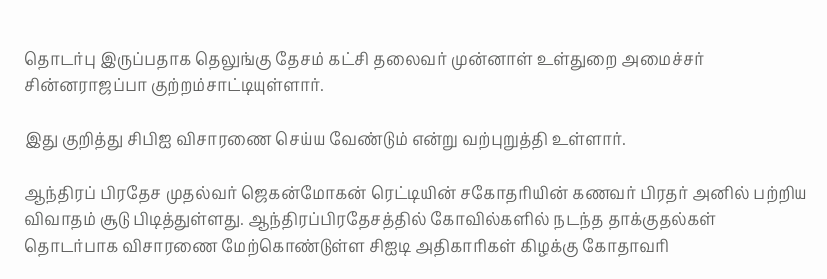தொடர்பு இருப்பதாக தெலுங்கு தேசம் கட்சி தலைவர் முன்னாள் உள்துறை அமைச்சர் சின்னராஜப்பா குற்றம்சாட்டியுள்ளார்.

இது குறித்து சிபிஐ விசாரணை செய்ய வேண்டும் என்று வற்புறுத்தி உள்ளார்.

ஆந்திரப் பிரதேச முதல்வர் ஜெகன்மோகன் ரெட்டியின் சகோதரியின் கணவர் பிரதர் அனில் பற்றிய விவாதம் சூடு பிடித்துள்ளது. ஆந்திரப்பிரதேசத்தில் கோவில்களில் நடந்த தாக்குதல்கள் தொடர்பாக விசாரணை மேற்கொண்டுள்ள சிஐடி அதிகாரிகள் கிழக்கு கோதாவரி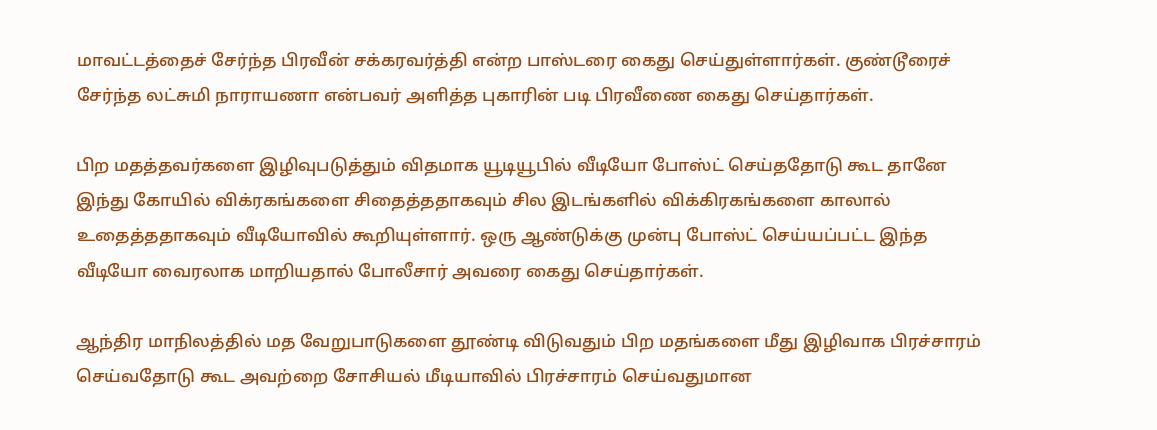மாவட்டத்தைச் சேர்ந்த பிரவீன் சக்கரவர்த்தி என்ற பாஸ்டரை கைது செய்துள்ளார்கள். குண்டூரைச் சேர்ந்த லட்சுமி நாராயணா என்பவர் அளித்த புகாரின் படி பிரவீணை கைது செய்தார்கள்.

பிற மதத்தவர்களை இழிவுபடுத்தும் விதமாக யூடியூபில் வீடியோ போஸ்ட் செய்ததோடு கூட தானே இந்து கோயில் விக்ரகங்களை சிதைத்ததாகவும் சில இடங்களில் விக்கிரகங்களை காலால் உதைத்ததாகவும் வீடியோவில் கூறியுள்ளார். ஒரு ஆண்டுக்கு முன்பு போஸ்ட் செய்யப்பட்ட இந்த வீடியோ வைரலாக மாறியதால் போலீசார் அவரை கைது செய்தார்கள்.

ஆந்திர மாநிலத்தில் மத வேறுபாடுகளை தூண்டி விடுவதும் பிற மதங்களை மீது இழிவாக பிரச்சாரம் செய்வதோடு கூட அவற்றை சோசியல் மீடியாவில் பிரச்சாரம் செய்வதுமான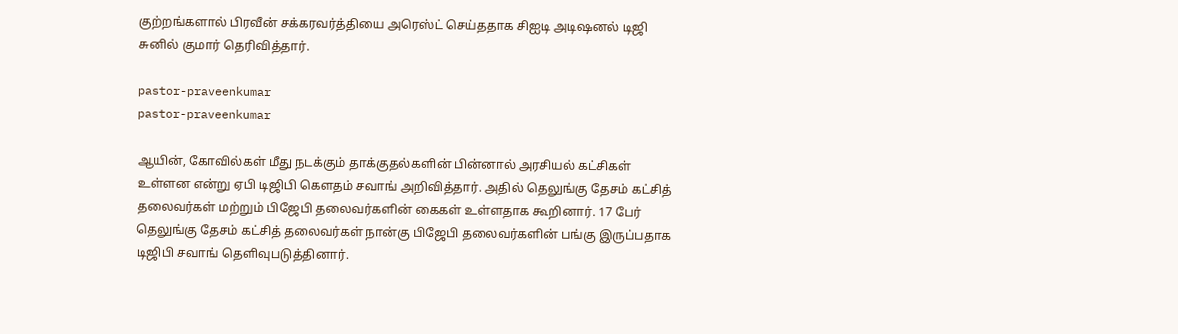குற்றங்களால் பிரவீன் சக்கரவர்த்தியை அரெஸ்ட் செய்ததாக சிஐடி அடிஷனல் டிஜி சுனில் குமார் தெரிவித்தார்.

pastor-praveenkumar
pastor-praveenkumar

ஆயின், கோவில்கள் மீது நடக்கும் தாக்குதல்களின் பின்னால் அரசியல் கட்சிகள் உள்ளன என்று ஏபி டிஜிபி கௌதம் சவாங் அறிவித்தார். அதில் தெலுங்கு தேசம் கட்சித் தலைவர்கள் மற்றும் பிஜேபி தலைவர்களின் கைகள் உள்ளதாக கூறினார். 17 பேர் தெலுங்கு தேசம் கட்சித் தலைவர்கள் நான்கு பிஜேபி தலைவர்களின் பங்கு இருப்பதாக டிஜிபி சவாங் தெளிவுபடுத்தினார்.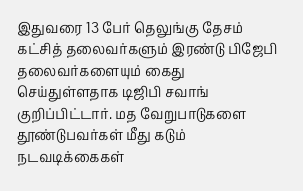இதுவரை 13 பேர் தெலுங்கு தேசம் கட்சித் தலைவர்களும் இரண்டு பிஜேபி தலைவர்களையும் கைது செய்துள்ளதாக டிஜிபி சவாங் குறிப்பிட்டார். மத வேறுபாடுகளை தூண்டுபவர்கள் மீது கடும் நடவடிக்கைகள்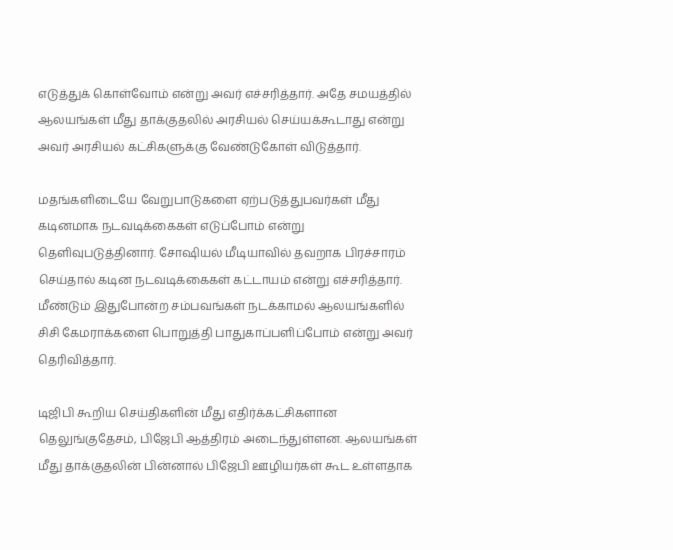எடுத்துக் கொள்வோம் என்று அவர் எச்சரித்தார். அதே சமயத்தில் ஆலயங்கள் மீது தாக்குதலில் அரசியல் செய்யக்கூடாது என்று அவர் அரசியல் கட்சிகளுக்கு வேண்டுகோள் விடுத்தார்.

மதங்களிடையே வேறுபாடுகளை ஏற்படுத்துபவர்கள் மீது கடினமாக நடவடிக்கைகள் எடுப்போம் என்று தெளிவுபடுத்தினார். சோஷியல் மீடியாவில் தவறாக பிரச்சாரம் செய்தால் கடின நடவடிக்கைகள் கட்டாயம் என்று எச்சரித்தார். மீண்டும் இதுபோன்ற சம்பவங்கள் நடக்காமல் ஆலயங்களில் சிசி கேமராக்களை பொறுத்தி பாதுகாப்பளிப்போம் என்று அவர் தெரிவித்தார்.

டிஜிபி கூறிய செய்திகளின் மீது எதிர்க்கட்சிகளான தெலுங்குதேசம், பிஜேபி ஆத்திரம் அடைந்துள்ளன. ஆலயங்கள் மீது தாக்குதலின் பின்னால் பிஜேபி ஊழியர்கள் கூட உள்ளதாக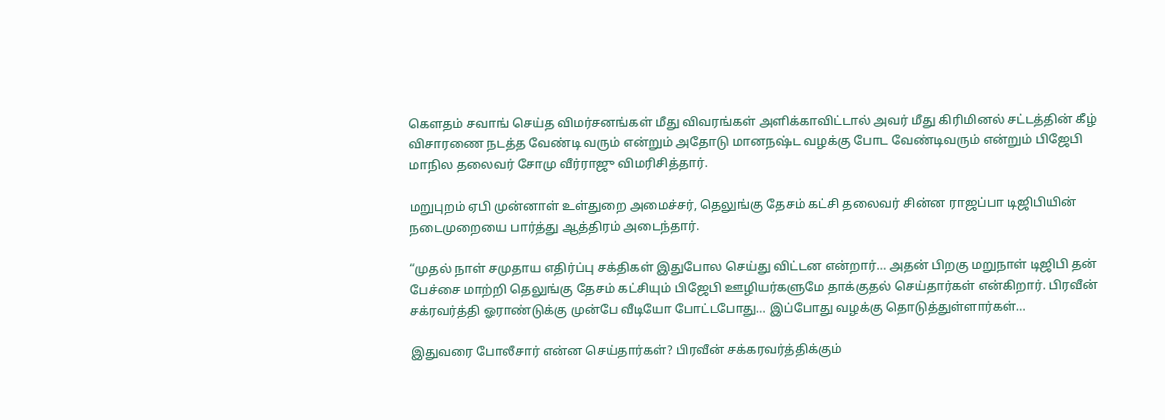கௌதம் சவாங் செய்த விமர்சனங்கள் மீது விவரங்கள் அளிக்காவிட்டால் அவர் மீது கிரிமினல் சட்டத்தின் கீழ் விசாரணை நடத்த வேண்டி வரும் என்றும் அதோடு மானநஷ்ட வழக்கு போட வேண்டிவரும் என்றும் பிஜேபி மாநில தலைவர் சோமு வீர்ராஜு விமரிசித்தார்.

மறுபுறம் ஏபி முன்னாள் உள்துறை அமைச்சர், தெலுங்கு தேசம் கட்சி தலைவர் சின்ன ராஜப்பா டிஜிபியின் நடைமுறையை பார்த்து ஆத்திரம் அடைந்தார்.

“முதல் நாள் சமுதாய எதிர்ப்பு சக்திகள் இதுபோல செய்து விட்டன என்றார்… அதன் பிறகு மறுநாள் டிஜிபி தன் பேச்சை மாற்றி தெலுங்கு தேசம் கட்சியும் பிஜேபி ஊழியர்களுமே தாக்குதல் செய்தார்கள் என்கிறார். பிரவீன் சக்ரவர்த்தி ஓராண்டுக்கு முன்பே வீடியோ போட்டபோது… இப்போது வழக்கு தொடுத்துள்ளார்கள்…

இதுவரை போலீசார் என்ன செய்தார்கள்? பிரவீன் சக்கரவர்த்திக்கும்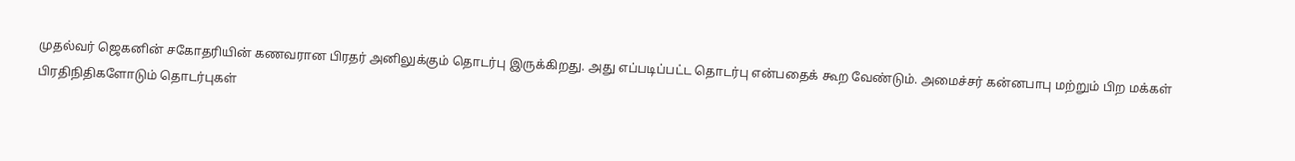முதல்வர் ஜெகனின் சகோதரியின் கணவரான பிரதர் அனிலுக்கும் தொடர்பு இருக்கிறது. அது எப்படிப்பட்ட தொடர்பு என்பதைக் கூற வேண்டும். அமைச்சர் கன்னபாபு மற்றும் பிற மக்கள் பிரதிநிதிகளோடும் தொடர்புகள்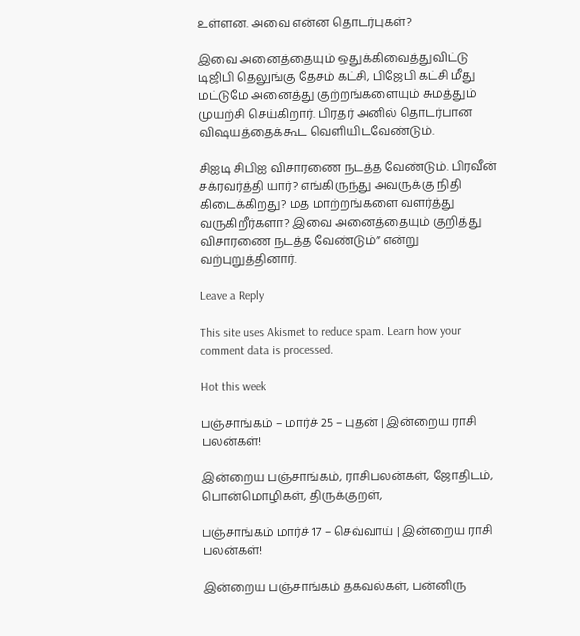உள்ளன. அவை என்ன தொடர்புகள்?

இவை அனைத்தையும் ஒதுக்கிவைத்துவிட்டு டிஜிபி தெலுங்கு தேசம் கட்சி, பிஜேபி கட்சி மீது மட்டுமே அனைத்து குற்றங்களையும் சுமத்தும் முயற்சி செய்கிறார். பிரதர் அனில் தொடர்பான விஷயத்தைக்கூட வெளியிடவேண்டும்.

சிஐடி சிபிஐ விசாரணை நடத்த வேண்டும். பிரவீன் சக்ரவர்த்தி யார்? எங்கிருந்து அவருக்கு நிதி கிடைக்கிறது? மத மாற்றங்களை வளர்த்து வருகிறீர்களா? இவை அனைத்தையும் குறித்து விசாரணை நடத்த வேண்டும்” என்று வற்புறுத்தினார்.

Leave a Reply

This site uses Akismet to reduce spam. Learn how your comment data is processed.

Hot this week

பஞ்சாங்கம் – மார்ச் 25 – புதன் | இன்றைய ராசி பலன்கள்!

இன்றைய பஞ்சாங்கம், ராசிபலன்கள், ஜோதிடம், பொன்மொழிகள், திருக்குறள்,

பஞ்சாங்கம் மார்ச் 17 – செவ்வாய் | இன்றைய ராசி பலன்கள்!

இன்றைய பஞ்சாங்கம் தகவல்கள், பன்னிரு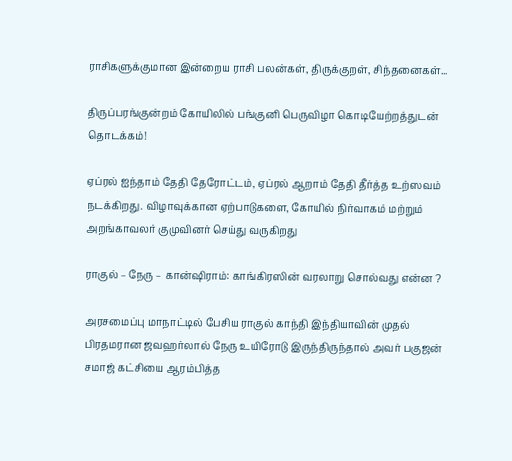ராசிகளுக்குமான இன்றைய ராசி பலன்கள், திருக்குறள், சிந்தனைகள்...

திருப்பரங்குன்றம் கோயிலில் பங்குனி பெருவிழா கொடியேற்றத்துடன் தொடக்கம்!

ஏப்ரல் ஐந்தாம் தேதி தேரோட்டம், ஏப்ரல் ஆறாம் தேதி தீர்த்த உற்ஸவம் நடக்கிறது. விழாவுக்கான ஏற்பாடுகளை, கோயில் நிர்வாகம் மற்றும் அறங்காவலர் குமுவினர் செய்து வருகிறது

ராகுல் – நேரு – கான்ஷிராம்: காங்கிரஸின் வரலாறு சொல்வது என்ன ?

அரசமைப்பு மாநாட்டில் பேசிய ராகுல் காந்தி இந்தியாவின் முதல் பிரதமரான ஜவஹர்லால் நேரு உயிரோடு இருந்திருந்தால் அவர் பகுஜன் சமாஜ் கட்சியை ஆரம்பித்த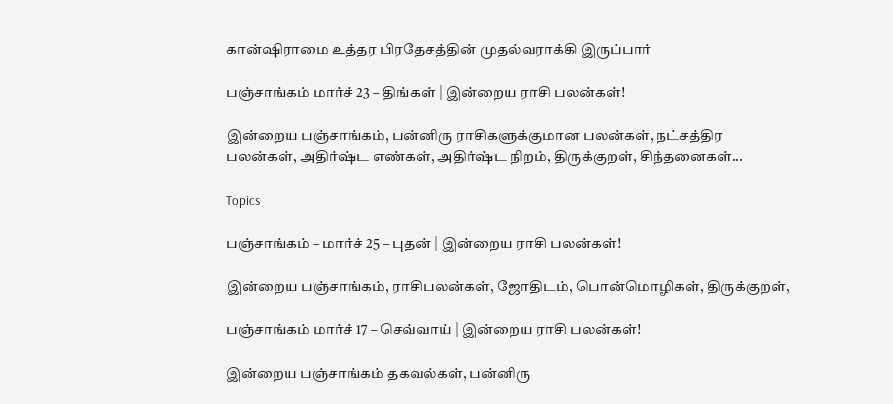கான்ஷிராமை உத்தர பிரதேசத்தின் முதல்வராக்கி இருப்பார்

பஞ்சாங்கம் மார்ச் 23 – திங்கள் | இன்றைய ராசி பலன்கள்!

இன்றைய பஞ்சாங்கம், பன்னிரு ராசிகளுக்குமான பலன்கள், நட்சத்திர பலன்கள், அதிர்ஷ்ட எண்கள், அதிர்ஷ்ட நிறம், திருக்குறள், சிந்தனைகள்...

Topics

பஞ்சாங்கம் – மார்ச் 25 – புதன் | இன்றைய ராசி பலன்கள்!

இன்றைய பஞ்சாங்கம், ராசிபலன்கள், ஜோதிடம், பொன்மொழிகள், திருக்குறள்,

பஞ்சாங்கம் மார்ச் 17 – செவ்வாய் | இன்றைய ராசி பலன்கள்!

இன்றைய பஞ்சாங்கம் தகவல்கள், பன்னிரு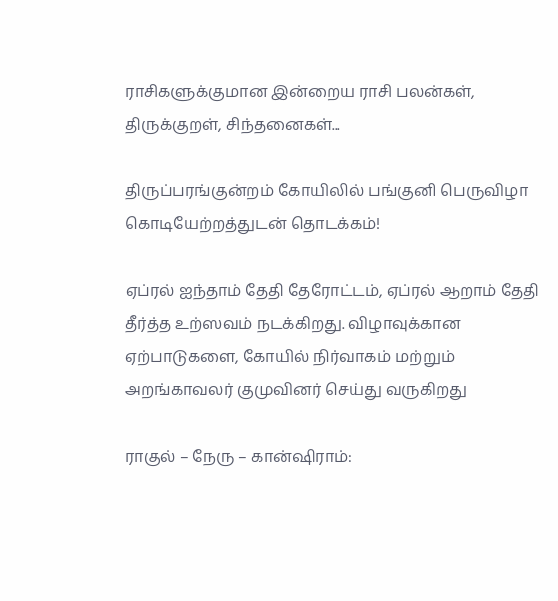ராசிகளுக்குமான இன்றைய ராசி பலன்கள், திருக்குறள், சிந்தனைகள்...

திருப்பரங்குன்றம் கோயிலில் பங்குனி பெருவிழா கொடியேற்றத்துடன் தொடக்கம்!

ஏப்ரல் ஐந்தாம் தேதி தேரோட்டம், ஏப்ரல் ஆறாம் தேதி தீர்த்த உற்ஸவம் நடக்கிறது. விழாவுக்கான ஏற்பாடுகளை, கோயில் நிர்வாகம் மற்றும் அறங்காவலர் குமுவினர் செய்து வருகிறது

ராகுல் – நேரு – கான்ஷிராம்: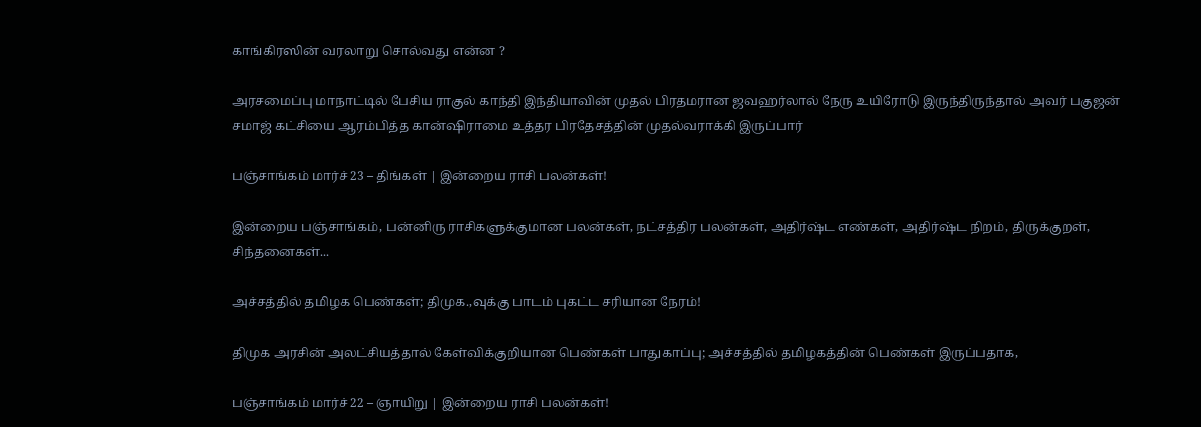காங்கிரஸின் வரலாறு சொல்வது என்ன ?

அரசமைப்பு மாநாட்டில் பேசிய ராகுல் காந்தி இந்தியாவின் முதல் பிரதமரான ஜவஹர்லால் நேரு உயிரோடு இருந்திருந்தால் அவர் பகுஜன் சமாஜ் கட்சியை ஆரம்பித்த கான்ஷிராமை உத்தர பிரதேசத்தின் முதல்வராக்கி இருப்பார்

பஞ்சாங்கம் மார்ச் 23 – திங்கள் | இன்றைய ராசி பலன்கள்!

இன்றைய பஞ்சாங்கம், பன்னிரு ராசிகளுக்குமான பலன்கள், நட்சத்திர பலன்கள், அதிர்ஷ்ட எண்கள், அதிர்ஷ்ட நிறம், திருக்குறள், சிந்தனைகள்...

அச்சத்தில் தமிழக பெண்கள்; திமுக.,வுக்கு பாடம் புகட்ட சரியான நேரம்!

திமுக அரசின் அலட்சியத்தால் கேள்விக்குறியான பெண்கள் பாதுகாப்பு; அச்சத்தில் தமிழகத்தின் பெண்கள் இருப்பதாக,

பஞ்சாங்கம் மார்ச் 22 – ஞாயிறு | இன்றைய ராசி பலன்கள்!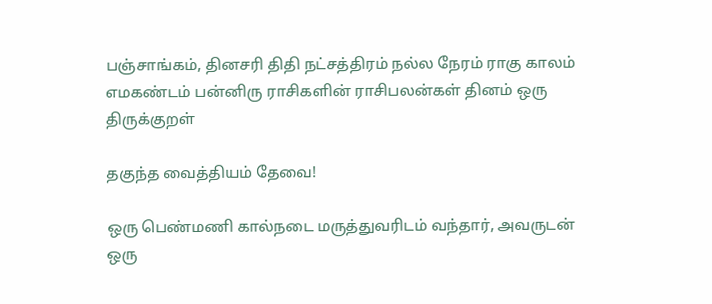பஞ்சாங்கம், தினசரி திதி நட்சத்திரம் நல்ல நேரம் ராகு காலம் எமகண்டம் பன்னிரு ராசிகளின் ராசிபலன்கள் தினம் ஒரு திருக்குறள்

தகுந்த வைத்தியம் தேவை!

ஒரு பெண்மணி கால்நடை மருத்துவரிடம் வந்தார், அவருடன் ஒரு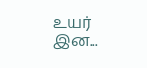உயர் இன...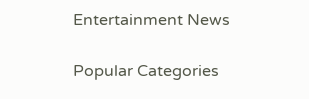Entertainment News

Popular Categories